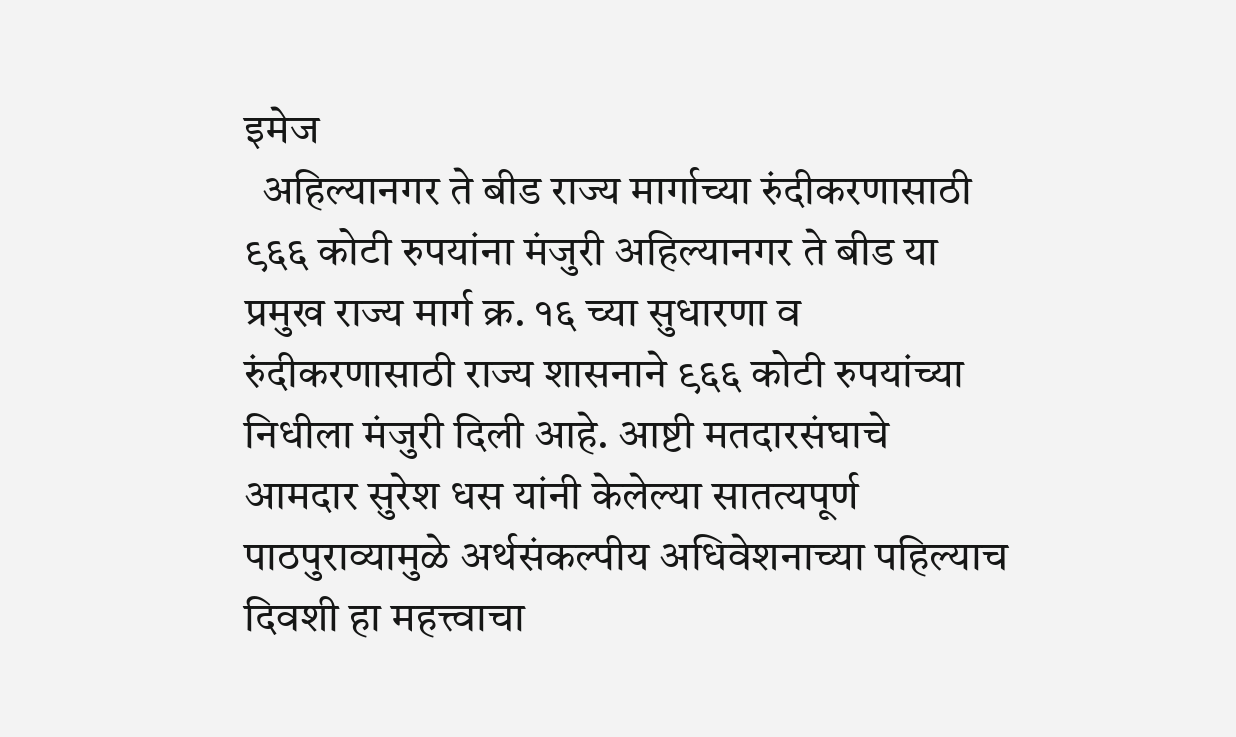इमेज
  अहिल्यानगर ते बीड राज्य मार्गाच्या रुंदीकरणासाठी ९६६ कोटी रुपयांना मंजुरी अहिल्यानगर ते बीड या प्रमुख राज्य मार्ग क्र. १६ च्या सुधारणा व रुंदीकरणासाठी राज्य शासनाने ९६६ कोटी रुपयांच्या निधीला मंजुरी दिली आहे. आष्टी मतदारसंघाचे आमदार सुरेश धस यांनी केलेल्या सातत्यपूर्ण पाठपुराव्यामुळे अर्थसंकल्पीय अधिवेशनाच्या पहिल्याच दिवशी हा महत्त्वाचा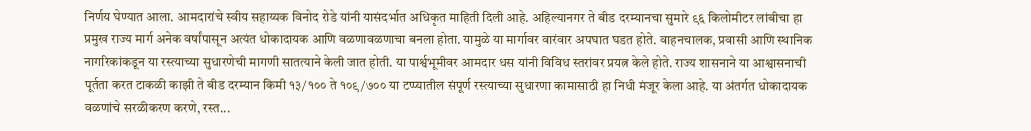निर्णय घेण्यात आला. आमदारांचे स्वीय सहाय्यक विनोद रोडे यांनी यासंदर्भात अधिकृत माहिती दिली आहे. अहिल्यानगर ते बीड दरम्यानचा सुमारे ९६ किलोमीटर लांबीचा हा प्रमुख राज्य मार्ग अनेक वर्षांपासून अत्यंत धोकादायक आणि वळणावळणाचा बनला होता. यामुळे या मार्गावर वारंवार अपघात घडत होते. वाहनचालक, प्रवासी आणि स्थानिक नागरिकांकडून या रस्त्याच्या सुधारणेची मागणी सातत्याने केली जात होती. या पार्श्वभूमीवर आमदार धस यांनी विविध स्तरांवर प्रयत्न केले होते. राज्य शासनाने या आश्वासनाची पूर्तता करत टाकळी काझी ते बीड दरम्यान किमी १३/१०० ते १०९/७०० या टप्प्यातील संपूर्ण रस्त्याच्या सुधारणा कामासाठी हा निधी मंजूर केला आहे. या अंतर्गत धोकादायक वळणांचे सरळीकरण करणे, रस्त...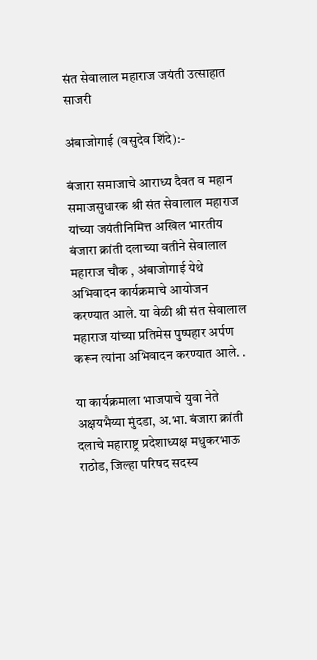संत सेवालाल महाराज जयंती उत्साहात साजरी

अंबाजोगाई (वसुदेव शिंदे):-

बंजारा समाजाचे आराध्य दैवत व महान समाजसुधारक श्री संत सेवालाल महाराज यांच्या जयंतीनिमित्त अखिल भारतीय बंजारा क्रांती दलाच्या वतीने सेवालाल महाराज चौक , अंबाजोगाई येथे अभिवादन कार्यक्रमाचे आयोजन करण्यात आले. या वेळी श्री संत सेवालाल महाराज यांच्या प्रतिमेस पुष्पहार अर्पण करून त्यांना अभिवादन करण्यात आले. .

या कार्यक्रमाला भाजपाचे युवा नेते अक्षयभैय्या मुंदडा, अ.भा. बंजारा क्रांती दलाचे महाराष्ट्र प्रदेशाध्यक्ष मधुकरभाऊ राठोड, जिल्हा परिषद सदस्य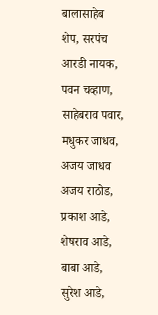बालासाहेब शेप, सरपंच आरडी नायक, पवन चव्हाण, साहेबराव पवार, मधुकर जाधव, अजय जाधव अजय राठोड, प्रकाश आडे, शेषराव आडे, बाबा आडे, सुरेश आडे,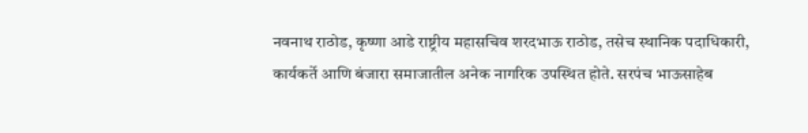नवनाथ राठोड, कृष्णा आडे राष्ट्रीय महासचिव शरदभाऊ राठोड, तसेच स्थानिक पदाधिकारी, कार्यकर्ते आणि बंजारा समाजातील अनेक नागरिक उपस्थित होते. सरपंच भाऊसाहेब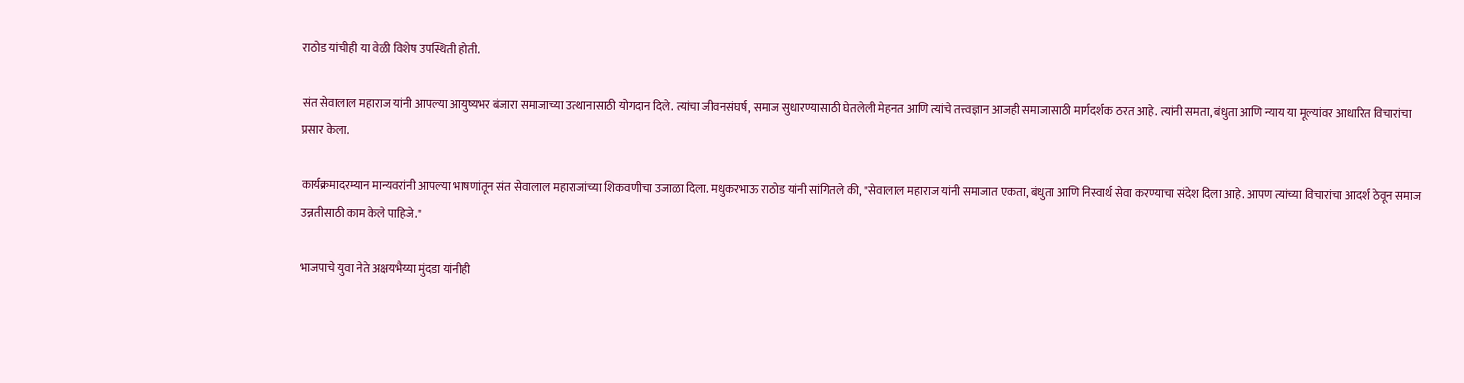राठोड यांचीही या वेळी विशेष उपस्थिती होती.

संत सेवालाल महाराज यांनी आपल्या आयुष्यभर बंजारा समाजाच्या उत्थानासाठी योगदान दिले. त्यांचा जीवनसंघर्ष, समाज सुधारण्यासाठी घेतलेली मेहनत आणि त्यांचे तत्त्वज्ञान आजही समाजासाठी मार्गदर्शक ठरत आहे. त्यांनी समता, बंधुता आणि न्याय या मूल्यांवर आधारित विचारांचा प्रसार केला.

कार्यक्रमादरम्यान मान्यवरांनी आपल्या भाषणांतून संत सेवालाल महाराजांच्या शिकवणीचा उजाळा दिला. मधुकरभाऊ राठोड यांनी सांगितले की, "सेवालाल महाराज यांनी समाजात एकता, बंधुता आणि निस्वार्थ सेवा करण्याचा संदेश दिला आहे. आपण त्यांच्या विचारांचा आदर्श ठेवून समाज उन्नतीसाठी काम केले पाहिजे."

भाजपाचे युवा नेते अक्षयभैय्या मुंदडा यांनीही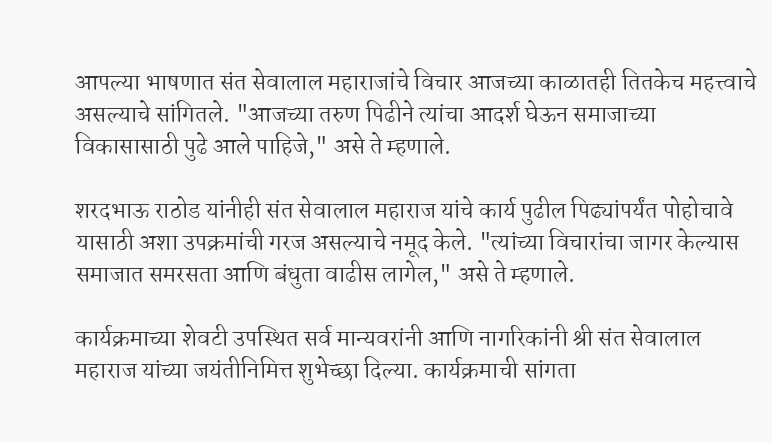आपल्या भाषणात संत सेवालाल महाराजांचे विचार आजच्या काळातही तितकेच महत्त्वाचे असल्याचे सांगितले. "आजच्या तरुण पिढीने त्यांचा आदर्श घेऊन समाजाच्या विकासासाठी पुढे आले पाहिजे," असे ते म्हणाले.

शरदभाऊ राठोड यांनीही संत सेवालाल महाराज यांचे कार्य पुढील पिढ्यांपर्यंत पोहोचावे यासाठी अशा उपक्रमांची गरज असल्याचे नमूद केले. "त्यांच्या विचारांचा जागर केल्यास समाजात समरसता आणि बंधुता वाढीस लागेल," असे ते म्हणाले.

कार्यक्रमाच्या शेवटी उपस्थित सर्व मान्यवरांनी आणि नागरिकांनी श्री संत सेवालाल महाराज यांच्या जयंतीनिमित्त शुभेच्छा दिल्या. कार्यक्रमाची सांगता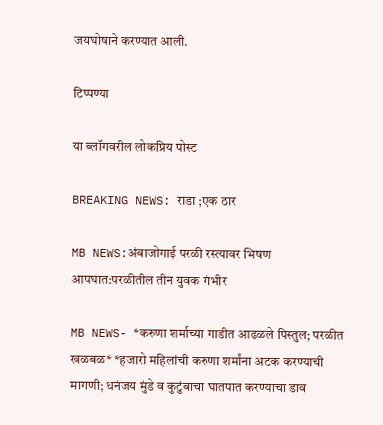जयघोषाने करण्यात आली.

टिप्पण्या

या ब्लॉगवरील लोकप्रिय पोस्ट

BREAKING NEWS: राडा ;एक ठार

MB NEWS:अंबाजोगाई परळी रस्त्यावर भिषण आपघात:परळीतील तीन युवक गंभीर

MB NEWS- *करुणा शर्माच्या गाडीत आढळले पिस्तुल; परळीत खळबळ* *हजारो महिलांची करुणा शर्मांना अटक करण्याची मागणी; धनंजय मुंडे व कुटुंबाचा घातपात करण्याचा डाव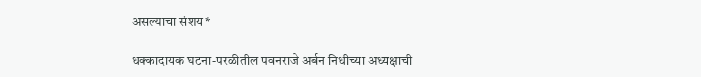असल्याचा संशय*

धक्कादायक घटना-परळीतील पवनराजे अर्बन निधीच्या अध्यक्षाची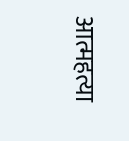आत्महत्या